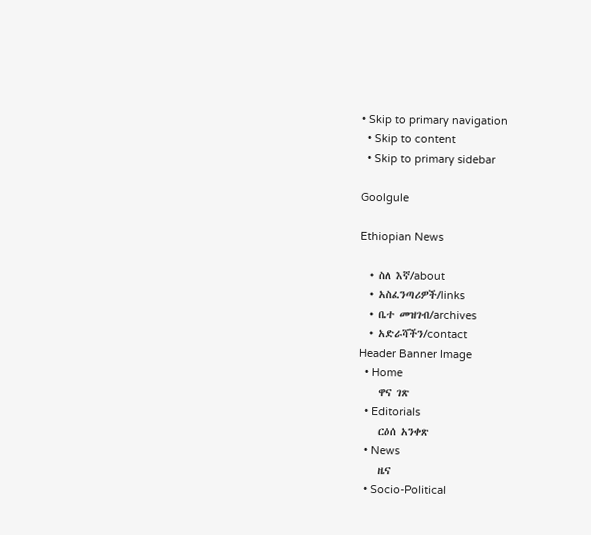• Skip to primary navigation
  • Skip to content
  • Skip to primary sidebar

Goolgule

Ethiopian News

  • ስለ እኛ/about
  • አስፈንጣሪዎች/links
  • ቤተ መዝገብ/archives
  • አድራሻችን/contact
Header Banner Image
  • Home
    ዋና ገጽ
  • Editorials
    ርዕሰ አንቀጽ
  • News
    ዜና
  • Socio-Political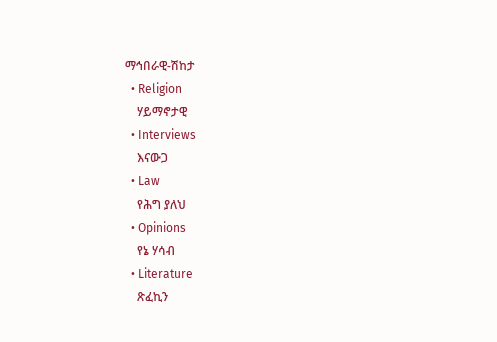ማኅበራዊ-ሽከታ
  • Religion
    ሃይማኖታዊ
  • Interviews
    እናውጋ
  • Law
    የሕግ ያለህ
  • Opinions
    የኔ ሃሳብ
  • Literature
    ጽፈኪን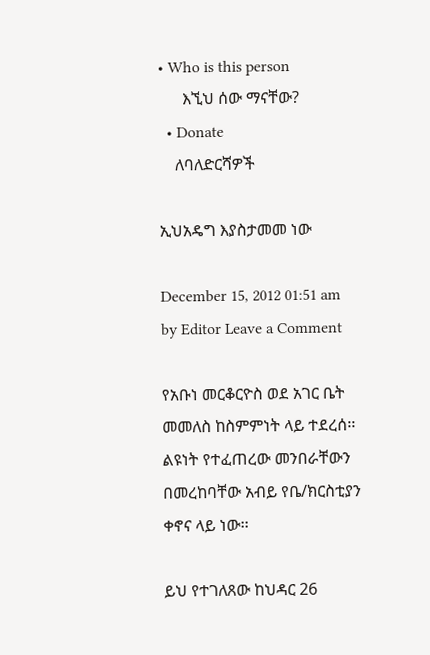• Who is this person
      እኚህ ሰው ማናቸው?
  • Donate
    ለባለድርሻዎች

ኢህአዴግ እያስታመመ ነው

December 15, 2012 01:51 am by Editor Leave a Comment

የአቡነ መርቆርዮስ ወደ አገር ቤት መመለስ ከስምምነት ላይ ተደረሰ፡፡ ልዩነት የተፈጠረው መንበራቸውን በመረከባቸው አብይ የቤ/ክርስቲያን ቀኖና ላይ ነው፡፡

ይህ የተገለጸው ከህዳር 26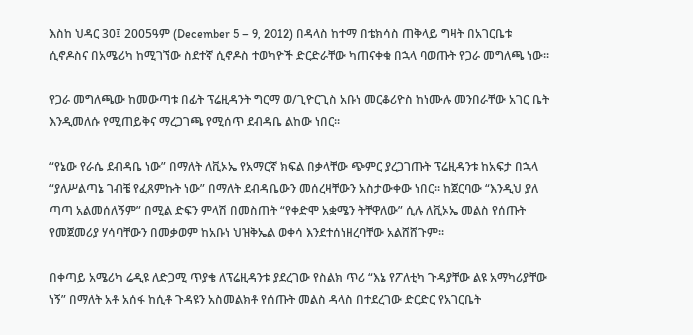እስከ ህዳር 30፤ 2005ዓም (December 5 – 9, 2012) በዳላስ ከተማ በቴክሳስ ጠቅላይ ግዛት በአገርቤቱ ሲኖዶስና በአሜሪካ ከሚገኘው ስደተኛ ሲኖዶስ ተወካዮች ድርድራቸው ካጠናቀቁ በኋላ ባወጡት የጋራ መግለጫ ነው፡፡

የጋራ መግለጫው ከመውጣቱ በፊት ፕሬዚዳንት ግርማ ወ/ጊዮርጊስ አቡነ መርቆሪዮስ ከነሙሉ መንበራቸው አገር ቤት እንዲመለሱ የሚጠይቅና ማረጋገጫ የሚሰጥ ደብዳቤ ልከው ነበር፡፡

“የኔው የራሴ ደብዳቤ ነው” በማለት ለቪኦኤ የአማርኛ ክፍል በቃላቸው ጭምር ያረጋገጡት ፕሬዚዳንቱ ከአፍታ በኋላ “ያለሥልጣኔ ገብቼ የፈጸምኩት ነው” በማለት ደብዳቤውን መሰረዛቸውን አስታውቀው ነበር፡፡ ከጀርባው “እንዲህ ያለ ጣጣ አልመሰለኝም” በሚል ድፍን ምላሽ በመስጠት “የቀድሞ አቋሜን ትቸዋለው” ሲሉ ለቪኦኤ መልስ የሰጡት የመጀመሪያ ሃሳባቸውን በመቃወም ከአቡነ ህዝቅኤል ወቀሳ እንደተሰነዘረባቸው አልሸሸጉም፡፡

በቀጣይ አሜሪካ ሬዲዩ ለድጋሚ ጥያቄ ለፕሬዚዳንቱ ያደረገው የስልክ ጥሪ “እኔ የፖለቲካ ጉዳያቸው ልዩ አማካሪያቸው ነኝ” በማለት አቶ አሰፋ ከሲቶ ጉዳዩን አስመልክቶ የሰጡት መልስ ዳላስ በተደረገው ድርድር የአገርቤት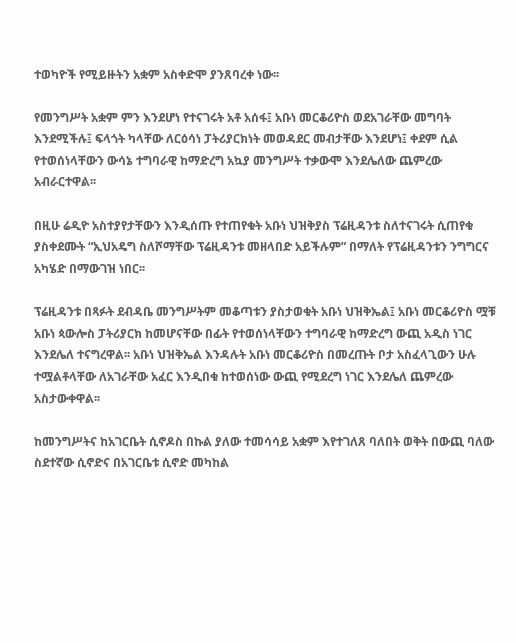ተወካዮች የሚይዙትን አቋም አስቀድሞ ያንጸባረቀ ነው፡፡

የመንግሥት አቋም ምን እንደሆነ የተናገሩት አቶ አሰፋ፤ አቡነ መርቆሪዮስ ወደአገራቸው መግባት እንደሚችሉ፤ ፍላጎት ካላቸው ለርዕሳነ ፓትሪያርክነት መወዳደር መብታቸው እንደሆነ፤ ቀደም ሲል የተወሰነላቸውን ውሳኔ ተግባራዊ ከማድረግ አኳያ መንግሥት ተቃውሞ እንደሌለው ጨምረው አብራርተዋል፡፡

በዚሁ ሬዲዮ አስተያየታቸውን እንዲሰጡ የተጠየቁት አቡነ ህዝቅያስ ፕሬዚዳንቱ ስለተናገሩት ሲጠየቁ ያስቀደሙት “ኢህአዴግ ስለሾማቸው ፕሬዚዳንቱ መዘላበድ አይችሉም” በማለት የፕሬዚዳንቱን ንግግርና አካሄድ በማውገዝ ነበር፡፡

ፕሬዚዳንቱ በጻፉት ደብዳቤ መንግሥትም መቆጣቱን ያስታወቁት አቡነ ህዝቅኤል፤ አቡነ መርቆሪዮስ ሟቹ አቡነ ጳውሎስ ፓትሪያርክ ከመሆናቸው በፊት የተወሰነላቸውን ተግባራዊ ከማድረግ ውጪ አዲስ ነገር እንደሌለ ተናግረዋል፡፡ አቡነ ህዝቅኤል እንዳሉት አቡነ መርቆሪዮስ በመረጡት ቦታ አስፈላጊውን ሁሉ ተሟልቶላቸው ለአገራቸው አፈር እንዲበቁ ከተወሰነው ውጪ የሚደረግ ነገር እንደሌለ ጨምረው አስታውቀዋል፡፡

ከመንግሥትና ከአገርቤት ሲኖዶስ በኩል ያለው ተመሳሳይ አቋም እየተገለጸ ባለበት ወቅት በውጪ ባለው ስደተኛው ሲኖድና በአገርቤቱ ሲኖድ መካከል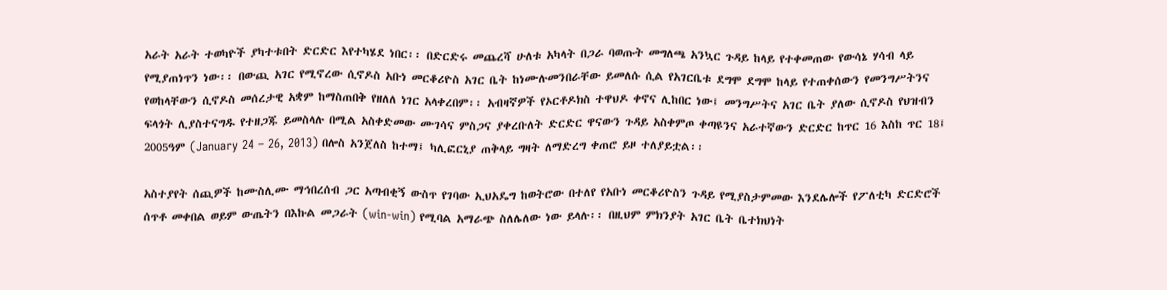አራት አራት ተወካዮች ያካተቱበት ድርድር እየተካሄደ ነበር፡፡ በድርድሩ መጨረሻ ሁለቱ አካላት በጋራ ባወጡት መግለጫ አንኳር ጉዳይ ከላይ የተቀመጠው የውሳኔ ሃሳብ ላይ የሚያጠነጥን ነው፡፡ በውጪ አገር የሚኖረው ሲኖዶስ አቡነ መርቆሪዮስ አገር ቤት ከነሙሉመንበራቸው ይመለሱ ሲል የአገርቤቱ ደግሞ ደግሞ ከላይ የተጠቀሰውን የመንግሥትንና የወከላቸውን ሲኖዶስ መሰረታዊ አቋም ከማስጠበቅ የዘለለ ነገር አላቀረበም፡፡ አብዛኛዎች የኦርቶዶክስ ተዋህዶ ቀኖና ሊከበር ነው፤ መንግሥትና አገር ቤት ያለው ሲኖዶስ የህዝብን ፍላጎት ሊያስተናግዱ የተዘጋጁ ይመስላሉ በሚል አስቀድመው ሙገሳና ምስጋና ያቀረቡለት ድርድር ዋናውን ጉዳይ አስቀምጦ ቀጣዩንና አራተኛውን ድርድር ከጥር 16 እስከ ጥር 18፤ 2005ዓም (January 24 – 26, 2013) በሎስ አንጀለስ ከተማ፤ ካሊፎርኒያ ጠቅላይ ግዛት ለማድረግ ቀጠሮ ይዞ ተለያይቷል፡፡

አስተያየት ሰጪዎች ከሙስሊሙ ማኅበረሰብ ጋር አጣብቂኝ ውስጥ የገባው ኢህአዴግ ከወትሮው በተለየ የአቡነ መርቆሪዮስን ጉዳይ የሚያስታምመው እንደሌሎች የፖለቲካ ድርድሮች ሰጥቶ መቀበል ወይም ውጤትን በእኩል መጋራት (win-win) የሚባል አማራጭ ስለሌለው ነው ይላሉ፡፡ በዚህም ምክንያት አገር ቤት ቤተክህነት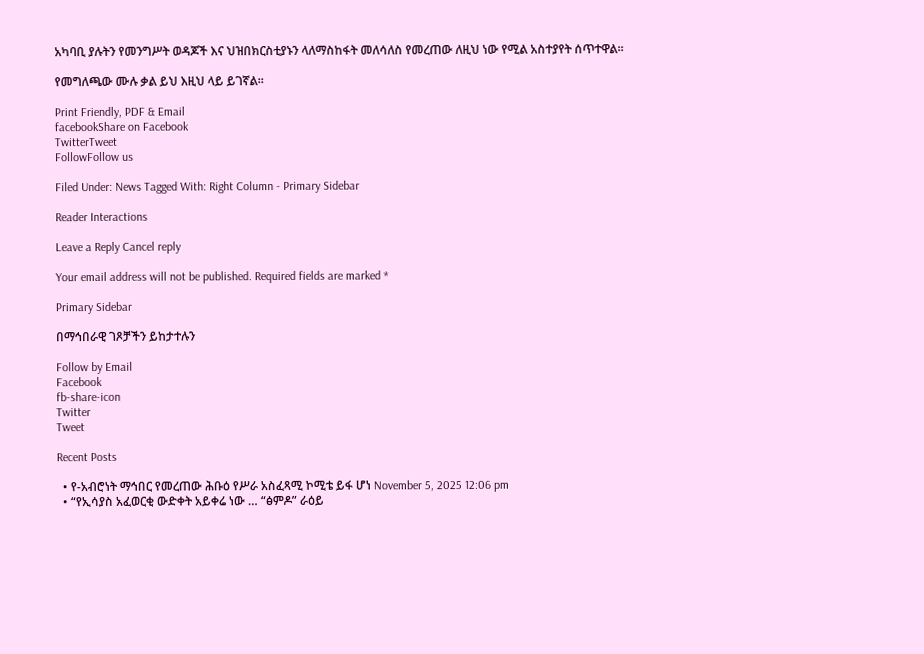አካባቢ ያሉትን የመንግሥት ወዳጆች እና ህዝበክርስቲያኑን ላለማስከፋት መለሳለስ የመረጠው ለዚህ ነው የሚል አስተያየት ሰጥተዋል፡፡

የመግለጫው ሙሉ ቃል ይህ እዚህ ላይ ይገኛል፡፡

Print Friendly, PDF & Email
facebookShare on Facebook
TwitterTweet
FollowFollow us

Filed Under: News Tagged With: Right Column - Primary Sidebar

Reader Interactions

Leave a Reply Cancel reply

Your email address will not be published. Required fields are marked *

Primary Sidebar

በማኅበራዊ ገጾቻችን ይከታተሉን

Follow by Email
Facebook
fb-share-icon
Twitter
Tweet

Recent Posts

  • የ-አብሮነት ማኅበር የመረጠው ሕቡዕ የሥራ አስፈጻሚ ኮሚቴ ይፋ ሆነ November 5, 2025 12:06 pm
  • “የኢሳያስ አፈወርቂ ውድቀት አይቀሬ ነው … “ፅምዶ” ራዕይ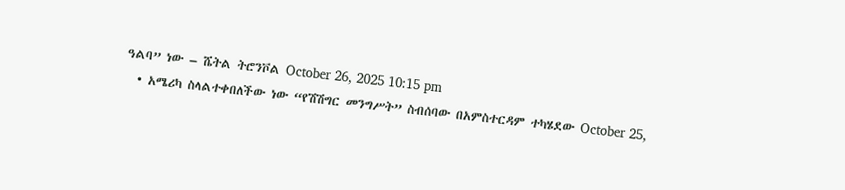ዓልባ” ነው – ሼትል ትሮንቮል October 26, 2025 10:15 pm
  • አሜሪካ ስላልተቀበለችው ነው “የሽሽግር መንግሥት” ስብሰባው በአምስተርዳም ተካሄደው October 25,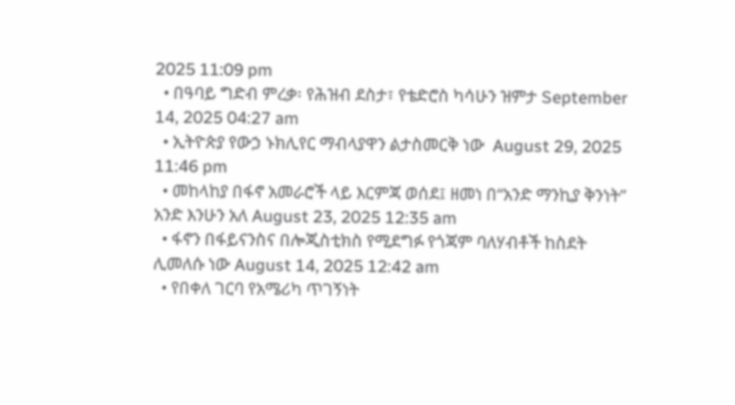2025 11:09 pm
  • በዓባይ ግድብ ምረቃ፡ የሕዝብ ደስታ፣ የቴድሮስ ካሳሁን ዝምታ September 14, 2025 04:27 am
  • ኢትዮጵያ የውኃ ኑክሊየር ማብላያዋን ልታስመርቅ ነው  August 29, 2025 11:46 pm
  • መከላከያ በፋኖ አመራሮች ላይ እርምጃ ወሰደ፤ ዘመነ በ“አንድ ማንኪያ ቅንነት” አንድ እንሁን አለ August 23, 2025 12:35 am
  • ፋኖን በፋይናንስና በሎጂስቲክስ የሚደግፉ የጎጃም ባለሃብቶች ከስደት ሊመለሱ ነው August 14, 2025 12:42 am
  • የበቀለ ገርባ የአሜሪካ ጥገኝነት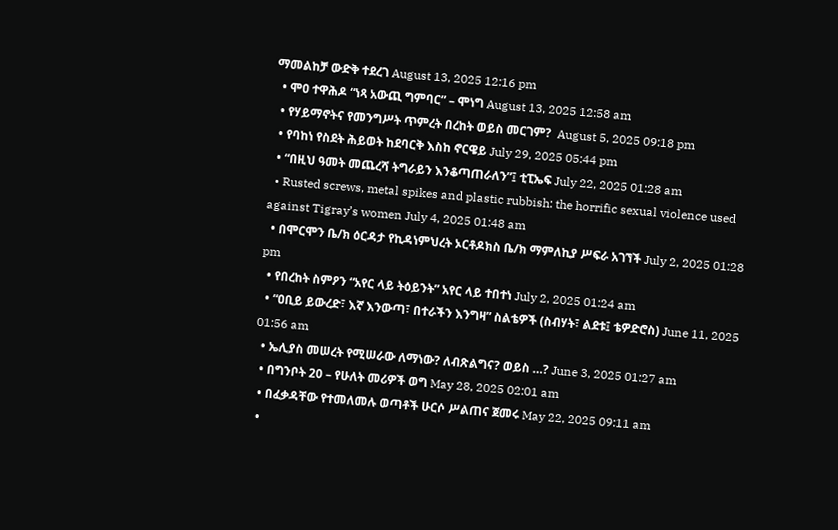ማመልከቻ ውድቅ ተደረገ August 13, 2025 12:16 pm
  • ሞዐ ተዋሕዶ “ነጻ አውጪ ግምባር” – ሞነግ August 13, 2025 12:58 am
  • የሃይማኖትና የመንግሥት ጥምረት በረከት ወይስ መርገም?  August 5, 2025 09:18 pm
  • የባከነ የስደት ሕይወት ከደባርቅ እስከ ኖርዌይ July 29, 2025 05:44 pm
  • “በዚህ ዓመት መጨረሻ ትግራይን እንቆጣጠራለን”፤ ቲፒኤፍ July 22, 2025 01:28 am
  • Rusted screws, metal spikes and plastic rubbish: the horrific sexual violence used against Tigray’s women July 4, 2025 01:48 am
  • በሞርሞን ቤ/ክ ዕርዳታ የኪዳነምህረት ኦርቶዶክስ ቤ/ክ ማምለኪያ ሥፍራ አገኘች July 2, 2025 01:28 pm
  • የበረከት ስምዖን “አየር ላይ ትዕይንት” አየር ላይ ተበተነ July 2, 2025 01:24 am
  • “ዐቢይ ይውረድ፣ እኛ እንውጣ፣ በተራችን እንግዛ” ስልቴዎች (ስብሃት፣ ልደቱ፤ ቴዎድሮስ) June 11, 2025 01:56 am
  • ኤሊያስ መሠረት የሚሠራው ለማነው? ለብጽልግና? ወይስ …? June 3, 2025 01:27 am
  • በግንቦት 20 – የሁለት መሪዎች ወግ May 28, 2025 02:01 am
  • በፈቃዳቸው የተመለመሉ ወጣቶች ሁርሶ ሥልጠና ጀመሩ May 22, 2025 09:11 am
  •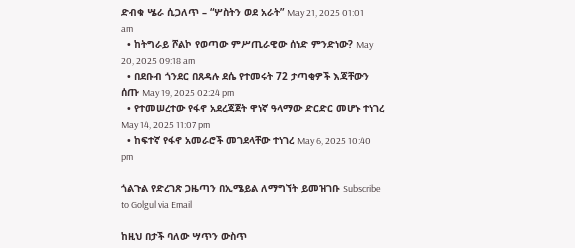ድብቁ ሤራ ሲጋለጥ – “ሦስትን ወደ አራት” May 21, 2025 01:01 am
  • ከትግራይ ሾልኮ የወጣው ምሥጢራዊው ሰነድ ምንድነው? May 20, 2025 09:18 am
  • በደቡብ ጎንደር በጸዳሉ ደሴ የተመሩት 72 ታጣቂዎች እጃቸውን ሰጡ May 19, 2025 02:24 pm
  • የተመሠረተው የፋኖ አደረጃጀት ዋነኛ ዓላማው ድርድር መሆኑ ተነገረ May 14, 2025 11:07 pm
  • ከፍተኛ የፋኖ አመራሮች መገደላቸው ተነገረ May 6, 2025 10:40 pm

ጎልጉል የድረገጽ ጋዜጣን በኢሜይል ለማግኘት ይመዝገቡ Subscribe to Golgul via Email

ከዚህ በታች ባለው ሣጥን ውስጥ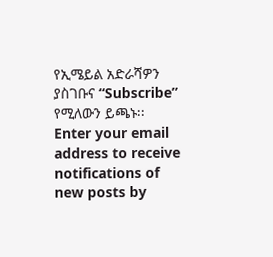የኢሜይል አድራሻዎን ያስገቡና “Subscribe” የሚለውን ይጫኑ፡፡
Enter your email address to receive notifications of new posts by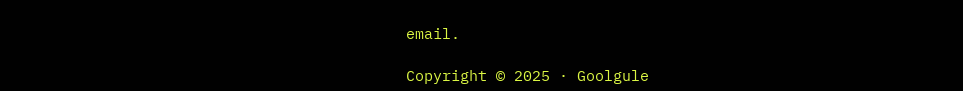email.

Copyright © 2025 · Goolgule